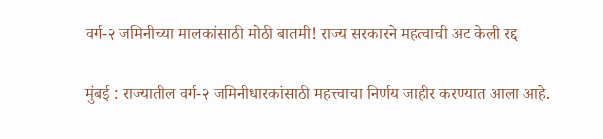वर्ग-२ जमिनीच्या मालकांसाठी मोठी बातमी! राज्य सरकारने महत्वाची अट केली रद्द

मुंबई : राज्यातील वर्ग-२ जमिनीधारकांसाठी महत्त्वाचा निर्णय जाहीर करण्यात आला आहे.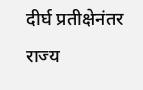दीर्घ प्रतीक्षेनंतर राज्य